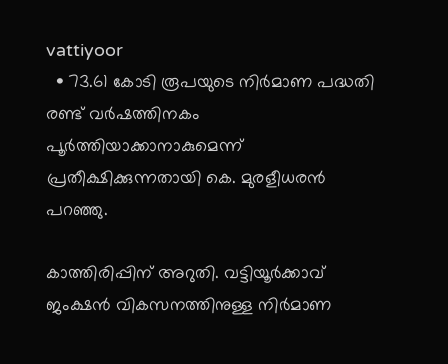vattiyoor
  • 73.61 കോടി രൂപയുടെ നിര്‍മാണ പദ്ധതി രണ്ട് വര്‍ഷത്തിനകം പൂര്‍ത്തിയാക്കാനാകുമെന്ന് പ്രതീക്ഷിക്കുന്നതായി കെ. മുരളീധരന്‍ പറ‍ഞ്ഞു.

കാത്തിരിപ്പിന് അറുതി. വട്ടിയൂര്‍ക്കാവ് ജംക്ഷന്‍ വികസനത്തിനുള്ള നിര്‍മാണ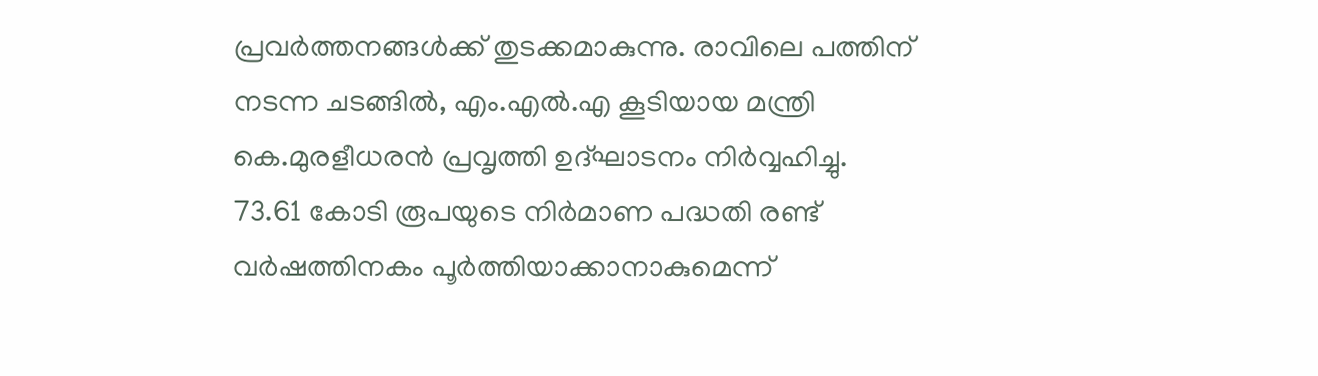പ്രവര്‍ത്തനങ്ങള്‍ക്ക് തുടക്കമാകുന്നു. രാവിലെ പത്തിന് നടന്ന ചടങ്ങില്‍, എം.എല്‍.എ കൂടിയായ മന്ത്രി കെ.മുരളീധരന്‍ പ്രവൃത്തി ഉദ്ഘാടനം നിര്‍വ്വഹിച്ചു. 73.61 കോടി രൂപയുടെ നിര്‍മാണ പദ്ധതി രണ്ട് വര്‍ഷത്തിനകം പൂര്‍ത്തിയാക്കാനാകുമെന്ന്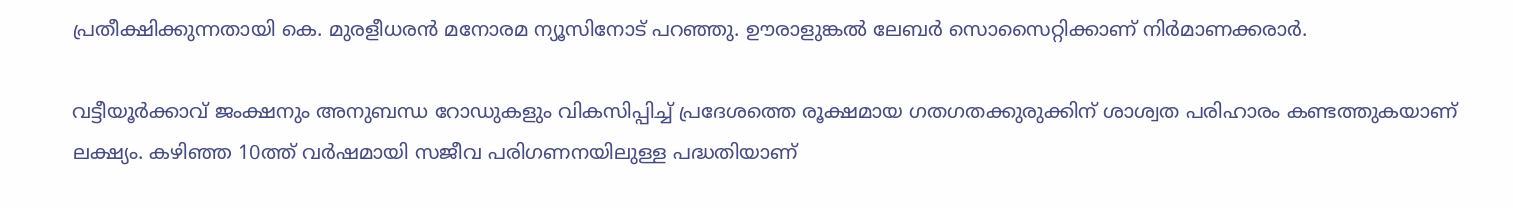പ്രതീക്ഷിക്കുന്നതായി കെ. മുരളീധരന്‍ മനോരമ ന്യൂസിനോട് പറ‍ഞ്ഞു. ഊരാളുങ്കല്‍ ലേബര്‍ സൊസൈറ്റിക്കാണ് നിര്‍മാണക്കരാര്‍.

വട്ടീയൂര്‍ക്കാവ് ജംക്ഷനും അനുബന്ധ റോഡുകളും വികസിപ്പിച്ച് പ്രദേശത്തെ രൂക്ഷമായ ഗതഗതക്കുരുക്കിന് ശാശ്വത പരിഹാരം കണ്ടത്തുകയാണ് ലക്ഷ്യം. കഴിഞ്ഞ 10ത്ത് വര്‍ഷമായി സജീവ പരിഗണനയിലുള്ള പദ്ധതിയാണ്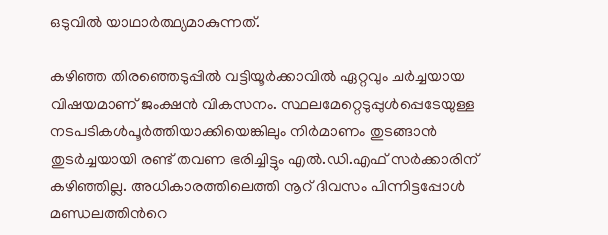ഒടുവില്‍ യാഥാര്‍ത്ഥ്യമാകുന്നത്.

കഴി‍ഞ്ഞ തിരഞ്ഞെടുപ്പില്‍ വട്ടിയൂര്‍ക്കാവില്‍ ഏറ്റവും ചര്‍ച്ചയായ വിഷയമാണ് ജംക്ഷന്‍ വികസനം. സ്ഥലമേറ്റെടുപ്പുള്‍പ്പെടേയുള്ള നടപടികള്‍പൂര്‍ത്തിയാക്കിയെങ്കിലും നിര്‍മാണം തുടങ്ങാന്‍ തുടര്‍ച്ചയായി രണ്ട് തവണ ഭരിച്ചിട്ടും എല്‍.ഡി.എഫ് സര്‍ക്കാരിന് കഴിഞ്ഞില്ല. അധികാരത്തിലെത്തി നൂറ് ദിവസം പിന്നിട്ടപ്പോള്‍ മണ്ഡലത്തിന്‍റെ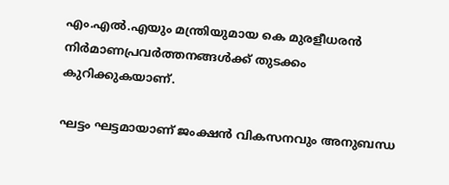എം.എല്‍.എയും മന്ത്രിയുമായ കെ മുരളീധരന്‍ നിര്‍മാണപ്രവര്‍ത്തനങ്ങള്‍ക്ക് തുടക്കം കുറിക്കുകയാണ്.

ഘട്ടം ഘട്ടമായാണ് ജംക്ഷന്‍ വികസനവും അനുബന്ധ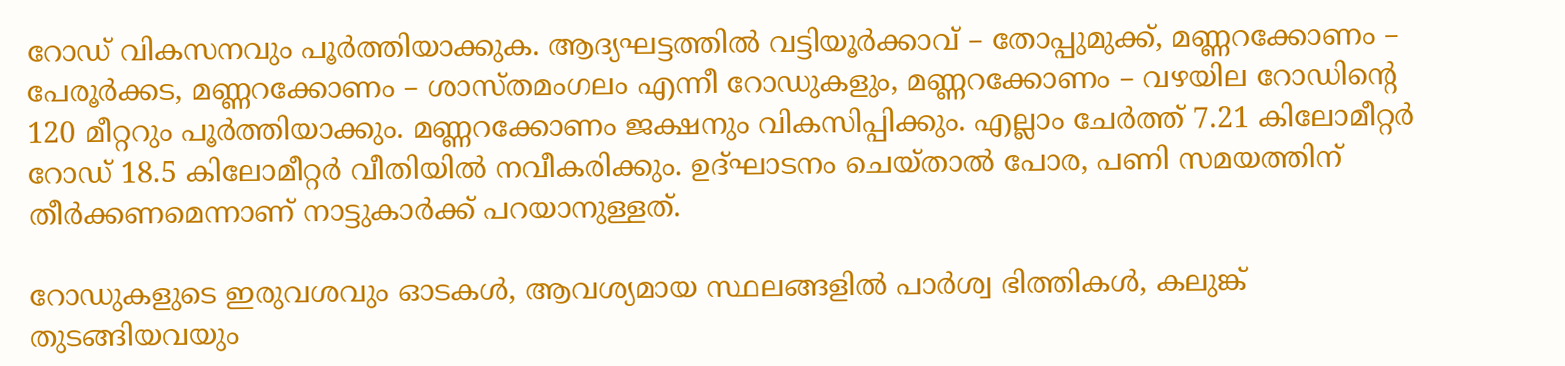റോഡ് വികസനവും പൂര്‍ത്തിയാക്കുക. ആദ്യഘട്ടത്തില്‍ വട്ടിയൂര്‍ക്കാവ് – തോപ്പുമുക്ക്, മണ്ണറക്കോണം – പേരൂര്‍ക്കട, മണ്ണറക്കോണം – ശാസ്തമംഗലം എന്നീ റോഡുകളും, മണ്ണറക്കോണം – വഴയില റോഡിന്‍റെ 120 മീറ്ററും പൂര്‍ത്തിയാക്കും. മണ്ണറക്കോണം ജക്ഷനും വികസിപ്പിക്കും. എല്ലാം ചേര്‍ത്ത് 7.21 കിലോമീറ്റര്‍ റോഡ് 18.5 കിലോമീറ്റര്‍ വീതിയില്‍ നവീകരിക്കും. ഉദ്ഘാടനം ചെയ്താല്‍ പോര, പണി സമയത്തിന് തീര്‍ക്കണമെന്നാണ് നാട്ടുകാര്‍ക്ക് പറയാനുള്ളത്.

റോഡുകളുടെ ഇരുവശവും ഓടകള്‍, ആവശ്യമായ സ്ഥലങ്ങളില്‍ പാര്‍ശ്വ ഭിത്തികള്‍, കലുങ്ക് തുടങ്ങിയവയും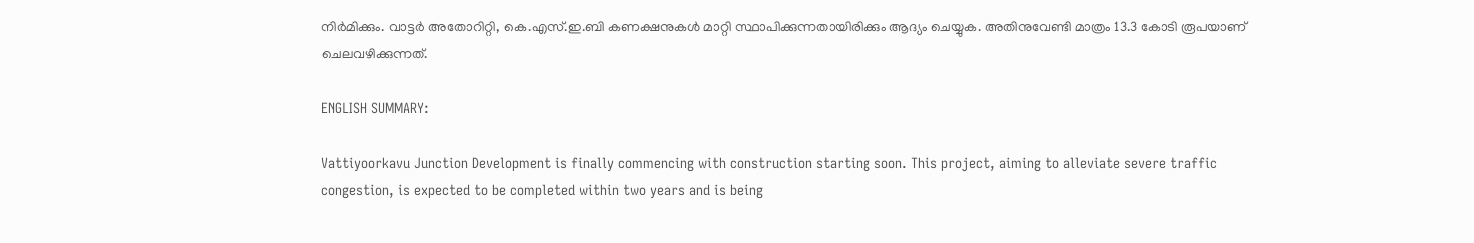നിര്‍മിക്കും. വാട്ടര്‍ അതോറിറ്റി, കെ.എസ്.ഇ.ബി കണക്ഷനുകള്‍ മാറ്റി സ്ഥാപിക്കുന്നതായിരിക്കും ആദ്യം ചെയ്യുക. അതിനുവേണ്ടി മാത്രം 13.3 കോടി രൂപയാണ് ചെലവഴിക്കുന്നത്.

ENGLISH SUMMARY:

Vattiyoorkavu Junction Development is finally commencing with construction starting soon. This project, aiming to alleviate severe traffic congestion, is expected to be completed within two years and is being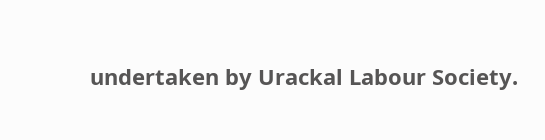undertaken by Urackal Labour Society.